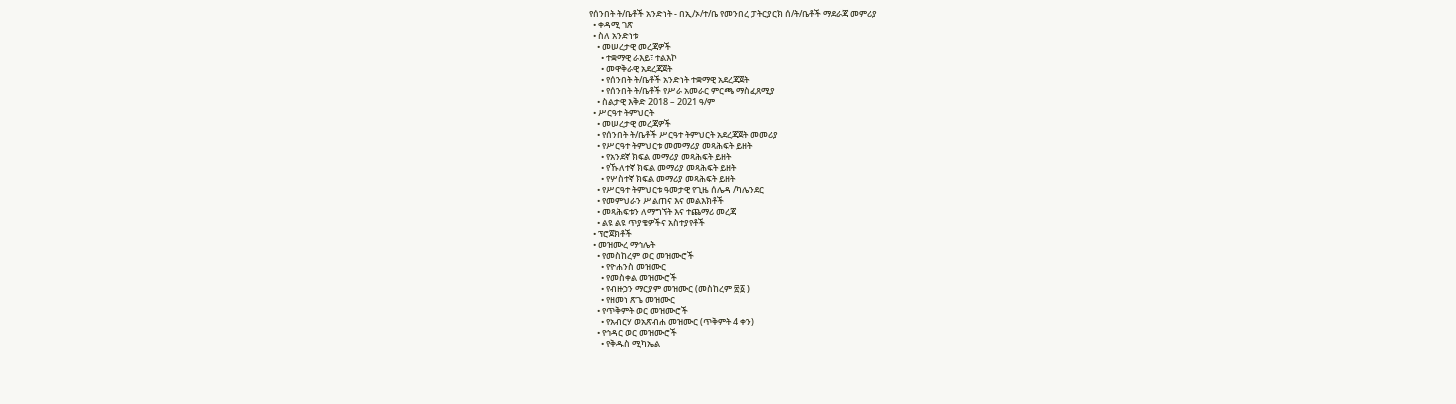የሰንበት ት/ቤቶች አንድነት - በኢ/ኦ/ተ/ቤ የመንበረ ፓትርያርክ ሰ/ት/ቤቶች ማደራጃ መምሪያ
  • ቀዳሚ ገጽ
  • ስለ አንድነቱ
    • መሠረታዊ መረጃዎች
      • ተቋማዊ ራእይ፣ ተልእኮ
      • መዋቅራዊ አደረጃጀት
      • የሰንበት ት/ቤቶች አንድነት ተቋማዊ አደረጃጀት
      • የሰንበት ት/ቤቶች የሥራ አመራር ምርጫ ማስፈጸሚያ
    • ስልታዊ እቅድ 2018 – 2021 ዓ/ም
  • ሥርዓተ ትምህርት
    • መሠረታዊ መረጃዎች
    • የሰንበት ት/ቤቶች ሥርዓተ ትምህርት አደረጃጀት መመሪያ
    • የሥርዓተ ትምህርቱ መመማሪያ መጻሕፍት ይዘት
      • የአንደኛ ክፍል መማሪያ መጻሕፍት ይዘት
      • የኹለተኛ ክፍል መማሪያ መጻሕፍት ይዘት
      • የሦስተኛ ክፍል መማሪያ መጻሕፍት ይዘት
    • የሥርዓተ ትምህርቱ ዓመታዊ የጊዜ ሰሌዳ /ካሌንደር
    • የመምህራን ሥልጠና እና መልእክቶች
    • መጻሕፍቱን ለማግኘት እና ተጨማሪ መረጃ
    • ልዩ ልዩ ጥያቄዎችና አስተያየቶች
  • ፕሮጀክቶች
  • መዝሙረ ማኅሌት
    • የመስከረም ወር መዝሙሮች
      • የዮሐንስ መዝሙር
      • የመስቀል መዝሙሮች
      • የብዙኃን ማርያም መዝሙር (መስከረም ፳፩ )
      • የዘመነ ጽጌ መዝሙር
    • የጥቅምት ወር መዝሙሮች
      • የአብርሃ ወአጽብሐ መዝሙር (ጥቅምት 4 ቀን)
    • የኅዳር ወር መዝሙሮች
      • የቅዱስ ሚካኤል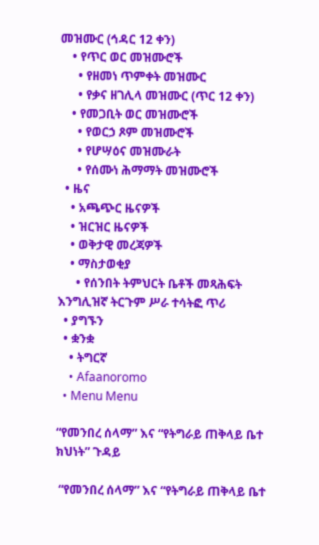መዝሙር (ኅዳር 12 ቀን)
    • የጥር ወር መዝሙሮች
      • የዘመነ ጥምቀት መዝሙር
      • የቃና ዘገሊላ መዝሙር (ጥር 12 ቀን)
    • የመጋቢት ወር መዝሙሮች
      • የወርኃ ጾም መዝሙሮች
      • የሆሣዕና መዝሙራት
      • የሰሙነ ሕማማት መዝሙሮች
  • ዜና
    • አጫጭር ዜናዎች
    • ዝርዝር ዜናዎች
    • ወቅታዊ መረጃዎች
    • ማስታወቂያ
      • የሰንበት ትምህርት ቤቶች መጻሕፍት እንግሊዝኛ ትርጉም ሥራ ተሳትፎ ጥሪ
  • ያግኙን
  • ቋንቋ
    • ትግርኛ
    • Afaanoromo
  • Menu Menu

“የመንበረ ሰላማ” እና “የትግራይ ጠቅላይ ቤተ ክህነት” ጉዳይ

 “የመንበረ ሰላማ” እና “የትግራይ ጠቅላይ ቤተ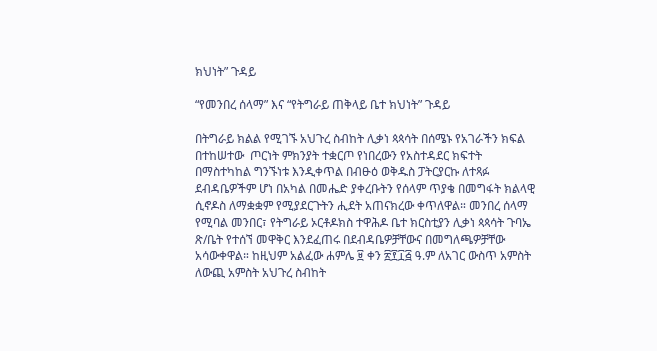ክህነት” ጉዳይ

“የመንበረ ሰላማ” እና “የትግራይ ጠቅላይ ቤተ ክህነት” ጉዳይ

በትግራይ ክልል የሚገኙ አህጉረ ስብከት ሊቃነ ጳጳሳት በሰሜኑ የአገራችን ክፍል በተከሠተው  ጦርነት ምክንያት ተቋርጦ የነበረውን የአስተዳደር ክፍተት በማስተካከል ግንኙነቱ እንዲቀጥል በብፁዕ ወቅዱስ ፓትርያርኩ ለተጻፉ ደብዳቤዎችም ሆነ በአካል በመሔድ ያቀረቡትን የሰላም ጥያቄ በመግፋት ክልላዊ ሲኖዶስ ለማቋቋም የሚያደርጉትን ሒደት አጠናክረው ቀጥለዋል። መንበረ ሰላማ የሚባል መንበር፣ የትግራይ ኦርቶዶክስ ተዋሕዶ ቤተ ክርስቲያን ሊቃነ ጳጳሳት ጉባኤ ጽ/ቤት የተሰኘ መዋቅር እንደፈጠሩ በደብዳቤዎቻቸውና በመግለጫዎቻቸው አሳውቀዋል። ከዚህም አልፈው ሐምሌ ፱ ቀን ፳፻፲፭ ዓ.ም ለአገር ውስጥ አምስት ለውጪ አምስት አህጉረ ስብከት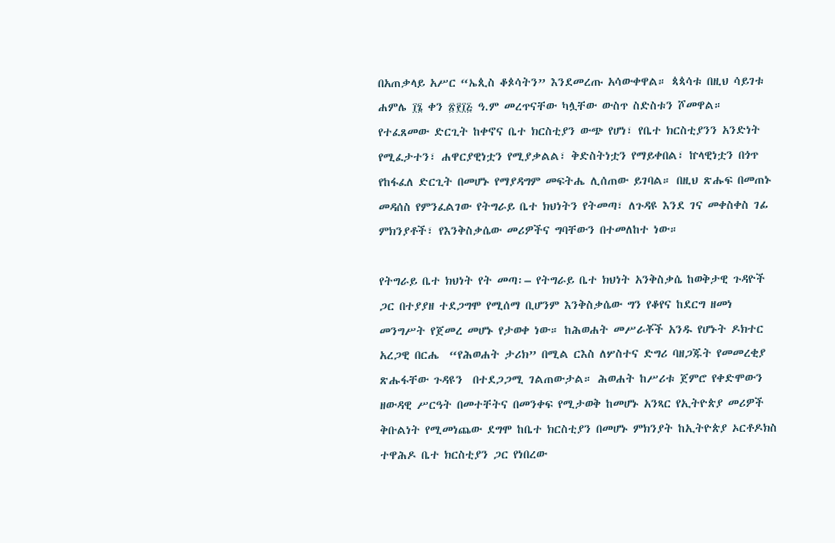በአጠቃላይ አሥር “ኤጲስ ቆጶሳትን” እንደመረጡ አሳውቀዋል። ጳጳሳቱ በዚህ ሳይገቱ ሐምሌ ፲፮ ቀን ፳፻፲፭ ዓ.ም መረጥናቸው ካሏቸው ውስጥ ስድስቱን ሾመዋል። የተፈጸመው ድርጊት ከቀኖና ቤተ ክርስቲያን ውጭ የሆነ፣ የቤተ ክርስቲያንን አንድነት የሚፈታተን፣ ሐዋርያዊነቷን የሚያቃልል፣ ቅድስትነቷን የማይቀበል፣ ኵላዊነቷን በጎጥ የከፋፈለ ድርጊት በመሆኑ የማያዳግም መፍትሔ ሊሰጠው ይገባል። በዚህ ጽሑፍ በመጠኑ መዳሰስ የምንፈልገው የትግራይ ቤተ ክህነትን የትመጣ፣ ለጉዳዩ እንደ ገና መቀስቀስ ገፊ ምክንያቶች፣ የእንቅስቃሴው መሪዎችና ግባቸውን በተመለከተ ነው።

የትግራይ ቤተ ክህነት የት መጣ፡– የትግራይ ቤተ ክህነት አንቅስቃሴ ከወቅታዊ ጉዳዮች ጋር በተያያዘ ተደጋግሞ የሚሰማ ቢሆንም እንቅስቃሴው ግን የቆየና ከደርግ ዘመነ መንግሥት የጀመረ መሆኑ የታወቀ ነው። ከሕወሐት መሥራቾች አንዱ የሆኑት ዶክተር አረጋዊ በርሔ  “የሕወሐት ታሪክ” በሚል ርእስ ለሦስተና ድግሪ ባዘጋጁት የመመረቂያ ጽሑፋቸው ጉዳዩን  በተደጋጋሚ ገልጠውታል። ሕወሐት ከሥሪቱ ጀምሮ የቀድሞውን ዘውዳዊ ሥርዓት በመተቸትና በመንቀፍ የሚታወቅ ከመሆኑ አንጻር የኢትዮጵያ መሪዎች ቅቡልነት የሚመነጨው ደግሞ ከቤተ ክርስቲያን በመሆኑ ምክንያት ከኢትዮጵያ ኦርቶዶክስ ተዋሕዶ ቤተ ክርስቲያን ጋር የነበረው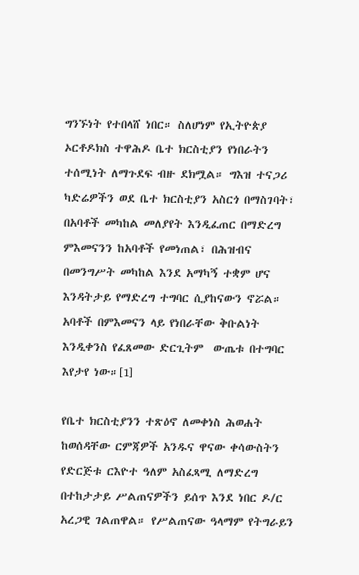ግንኙነት የተበላሸ ነበር። ስለሆነም የኢትዮጵያ ኦርቶዶክስ ተዋሕዶ ቤተ ክርስቲያን የነበራትን ተሰሚነት ለማጉደፍ ብዙ ደክሟል። ግእዝ ተናጋሪ ካድሬዎችን ወደ ቤተ ክርስቲያን አስርጎ በማስገባት፣ በአባቶች መካከል መለያየት እንዲፈጠር በማድረግ ምእመናንን ከአባቶች የመነጠል፣ በሕዝብና በመንግሥት መካከል እንደ አማካኝ ተቋም ሆና እንዳትታይ የማድረግ ተግባር ሲያከናውን ኖሯል። አባቶች በምእመናን ላይ የነበራቸው ቅቡልነት እንዲቀንስ የፈጸመው ድርጊትም  ውጤቱ በተግባር እየታየ ነው።[1]

የቤተ ክርስቲያንን ተጽዕኖ ለመቀነስ ሕወሐት ከወሰዳቸው ርምጃዎች አንዱና ዋናው ቀሳውስትን የድርጅቱ ርእዮተ ዓለም አስፈጻሚ ለማድረግ በተከታታይ ሥልጠናዎችን ይሰጥ እንደ ነበር ዶ/ር አረጋዊ ገልጠዋል። የሥልጠናው ዓላማም የትግራይን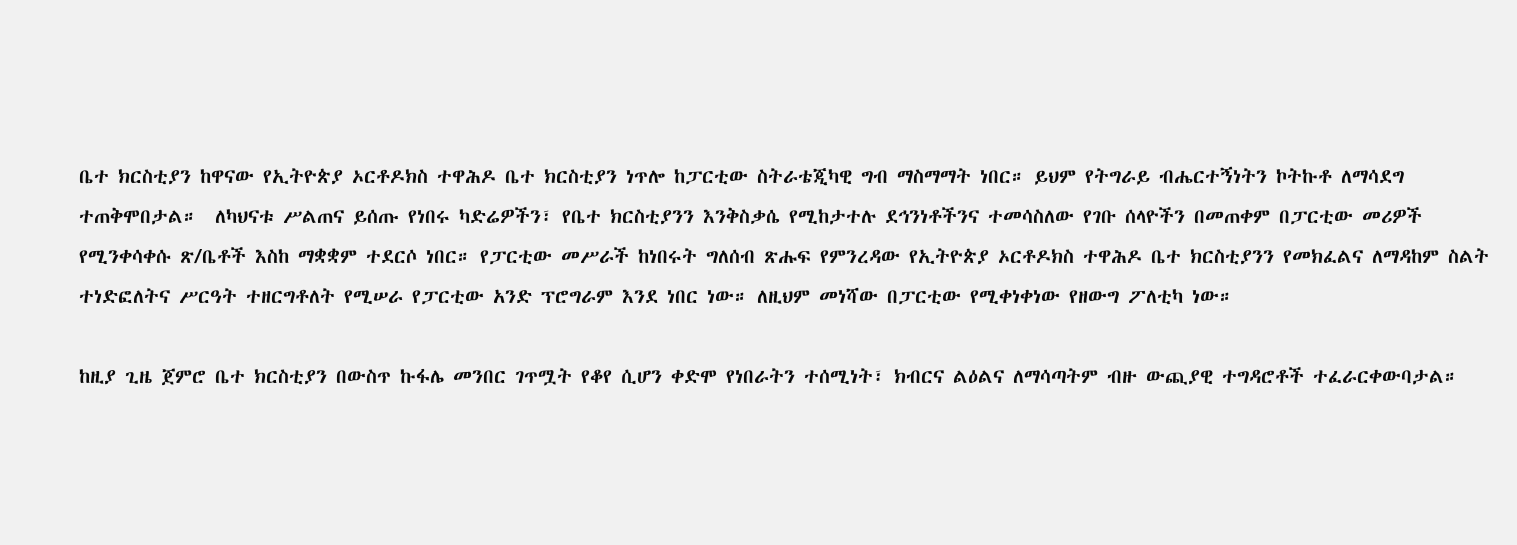ቤተ ክርስቲያን ከዋናው የኢትዮጵያ ኦርቶዶክስ ተዋሕዶ ቤተ ክርስቲያን ነጥሎ ከፓርቲው ስትራቴጂካዊ ግብ ማስማማት ነበር። ይህም የትግራይ ብሔርተኝነትን ኮትኩቶ ለማሳደግ ተጠቅሞበታል።  ለካህናቱ ሥልጠና ይሰጡ የነበሩ ካድሬዎችን፣ የቤተ ክርስቲያንን እንቅስቃሴ የሚከታተሉ ደኅንነቶችንና ተመሳስለው የገቡ ሰላዮችን በመጠቀም በፓርቲው መሪዎች የሚንቀሳቀሱ ጽ/ቤቶች እስከ ማቋቋም ተደርሶ ነበር። የፓርቲው መሥራች ከነበሩት ግለሰብ ጽሑፍ የምንረዳው የኢትዮጵያ ኦርቶዶክስ ተዋሕዶ ቤተ ክርስቲያንን የመክፈልና ለማዳከም ስልት ተነድፎለትና ሥርዓት ተዘርግቶለት የሚሠራ የፓርቲው አንድ ፕሮግራም እንደ ነበር ነው። ለዚህም መነሻው በፓርቲው የሚቀነቀነው የዘውግ ፖለቲካ ነው።

ከዚያ ጊዜ ጀምሮ ቤተ ክርስቲያን በውስጥ ኩፋሌ መንበር ገጥሟት የቆየ ሲሆን ቀድሞ የነበራትን ተሰሚነት፣ ክብርና ልዕልና ለማሳጣትም ብዙ ውጪያዊ ተግዳሮቶች ተፈራርቀውባታል።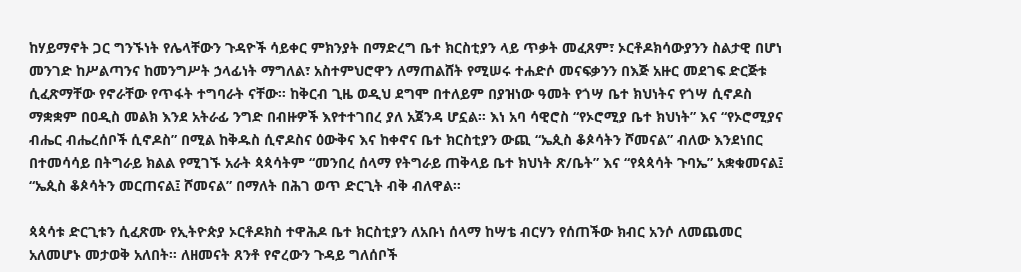ከሃይማኖት ጋር ግንኙነት የሌላቸውን ጉዳዮች ሳይቀር ምክንያት በማድረግ ቤተ ክርስቲያን ላይ ጥቃት መፈጸም፣ ኦርቶዶክሳውያንን ስልታዊ በሆነ መንገድ ከሥልጣንና ከመንግሥት ኃላፊነት ማግለል፣ አስተምህሮዋን ለማጠልሸት የሚሠሩ ተሐድሶ መናፍቃንን በእጅ አዙር መደገፍ ድርጅቱ ሲፈጽማቸው የኖራቸው የጥፋት ተግባራት ናቸው። ከቅርብ ጊዜ ወዲህ ደግሞ በተለይም በያዝነው ዓመት የጎሣ ቤተ ክህነትና የጎሣ ሲኖዶስ ማቋቋም በዐዲስ መልክ እንደ አትራፊ ንግድ በብዙዎች እየተተገበረ ያለ አጀንዳ ሆኗል። እነ አባ ሳዊሮስ “የኦሮሚያ ቤተ ክህነት” እና “የኦሮሚያና ብሔር ብሔረሰቦች ሲኖዶስ” በሚል ከቅዱስ ሲኖዶስና ዕውቅና እና ከቀኖና ቤተ ክርስቲያን ውጪ “ኤጲስ ቆጶሳትን ሾመናል” ብለው እንደነበር  በተመሳሳይ በትግራይ ክልል የሚገኙ አራት ጳጳሳትም “መንበረ ሰላማ የትግራይ ጠቅላይ ቤተ ክህነት ጽ/ቤት” እና “የጳጳሳት ጉባኤ” አቋቁመናል፤ “ኤጲስ ቆጶሳትን መርጠናል፤ ሾመናል” በማለት በሕገ ወጥ ድርጊት ብቅ ብለዋል።

ጳጳሳቱ ድርጊቱን ሲፈጽሙ የኢትዮጵያ ኦርቶዶክስ ተዋሕዶ ቤተ ክርስቲያን ለአቡነ ሰላማ ከሣቴ ብርሃን የሰጠችው ክብር አንሶ ለመጨመር አለመሆኑ መታወቅ አለበት። ለዘመናት ጸንቶ የኖረውን ጉዳይ ግለሰቦች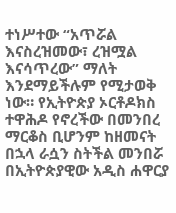ተነሥተው “አጥሯል እናስረዝመው፣ ረዝሟል እናሳጥረው” ማለት እንደማይችሉም የሚታወቅ ነው። የኢትዮጵያ ኦርቶዶክስ ተዋሕዶ የኖረችው በመንበረ ማርቆስ ቢሆንም ከዘመናት በኋላ ራሷን ስትችል መንበሯ በኢትዮጵያዊው አዲስ ሐዋርያ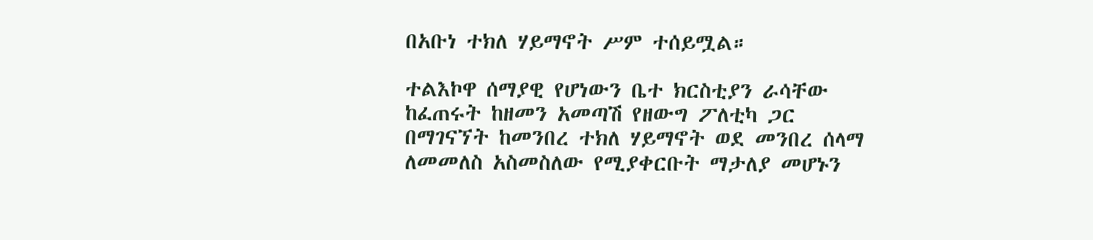በአቡነ ተክለ ሃይማኖት ሥም ተሰይሟል።

ተልእኮዋ ሰማያዊ የሆነውን ቤተ ክርስቲያን ራሳቸው ከፈጠሩት ከዘመን አመጣሽ የዘውግ ፖለቲካ ጋር በማገናኘት ከመንበረ ተክለ ሃይማኖት ወደ መንበረ ሰላማ ለመመለስ አስመስለው የሚያቀርቡት ማታለያ መሆኑን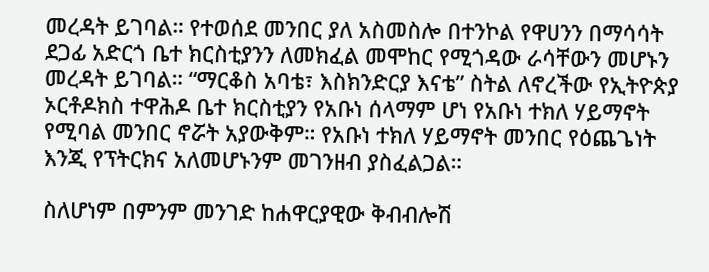መረዳት ይገባል። የተወሰደ መንበር ያለ አስመስሎ በተንኮል የዋሀንን በማሳሳት ደጋፊ አድርጎ ቤተ ክርስቲያንን ለመክፈል መሞከር የሚጎዳው ራሳቸውን መሆኑን መረዳት ይገባል። “ማርቆስ አባቴ፣ እስክንድርያ እናቴ” ስትል ለኖረችው የኢትዮጵያ ኦርቶዶክስ ተዋሕዶ ቤተ ክርስቲያን የአቡነ ሰላማም ሆነ የአቡነ ተክለ ሃይማኖት የሚባል መንበር ኖሯት አያውቅም። የአቡነ ተክለ ሃይማኖት መንበር የዕጨጌነት እንጂ የፕትርክና አለመሆኑንም መገንዘብ ያስፈልጋል።

ስለሆነም በምንም መንገድ ከሐዋርያዊው ቅብብሎሽ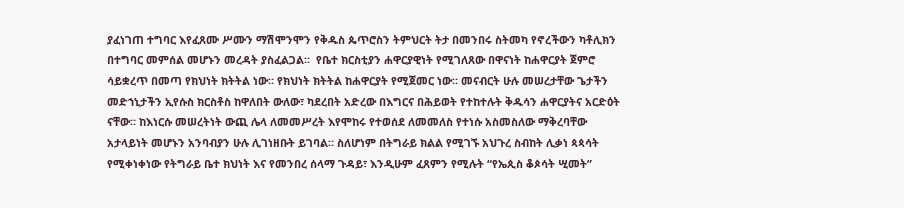ያፈነገጠ ተግባር እየፈጸሙ ሥሙን ማሽሞንሞን የቅዱስ ጴጥሮስን ትምህርት ትታ በመንበሩ ስትመካ የኖረችውን ካቶሊክን በተግባር መምሰል መሆኑን መረዳት ያስፈልጋል።  የቤተ ክርስቲያን ሐዋርያዊነት የሚገለጸው በዋናነት ከሐዋርያት ጀምሮ ሳይቋረጥ በመጣ የክህነት ክትትል ነው። የክህነት ክትትል ከሐዋርያት የሚጀመር ነው። መናብርት ሁሉ መሠረታቸው ጌታችን መድኀኒታችን ኢየሱስ ክርስቶስ ከዋለበት ውለው፣ ካደረበት አድረው በእግርና በሕይወት የተከተሉት ቅዱሳን ሐዋርያትና አርድዕት ናቸው። ከእነርሱ መሠረትነት ውጪ ሌላ ለመመሥረት እየሞከሩ የተወሰደ ለመመለስ የተነሱ አስመስለው ማቅረባቸው አታላይነት መሆኑን አንባብያን ሁሉ ሊገነዘቡት ይገባል። ስለሆነም በትግራይ ክልል የሚገኙ አህጉረ ስብከት ሊቃነ ጳጳሳት የሚቀነቀነው የትግራይ ቤተ ክህነት እና የመንበረ ሰላማ ጉዳይ፣ እንዲሁም ፈጸምን የሚሉት “የኤጲስ ቆጶሳት ሢመት”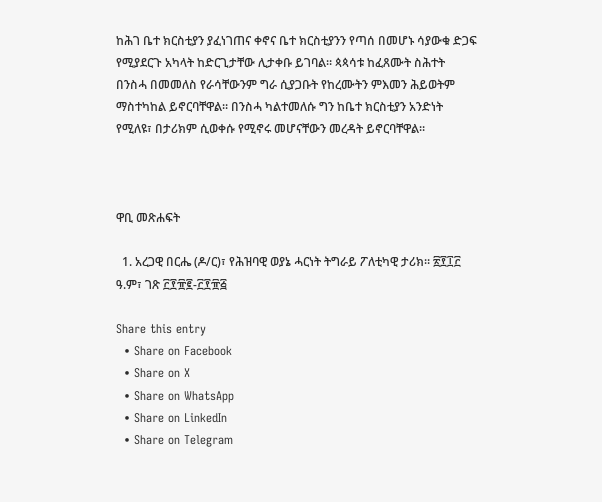ከሕገ ቤተ ክርስቲያን ያፈነገጠና ቀኖና ቤተ ክርስቲያንን የጣሰ በመሆኑ ሳያውቁ ድጋፍ የሚያደርጉ አካላት ከድርጊታቸው ሊታቀቡ ይገባል። ጳጳሳቱ ከፈጸሙት ስሕተት በንስሓ በመመለስ የራሳቸውንም ግራ ሲያጋቡት የከረሙትን ምእመን ሕይወትም ማስተካከል ይኖርባቸዋል። በንስሓ ካልተመለሱ ግን ከቤተ ክርስቲያን አንድነት የሚለዩ፣ በታሪክም ሲወቀሱ የሚኖሩ መሆናቸውን መረዳት ይኖርባቸዋል።



ዋቢ መጽሐፍት

  1. አረጋዊ በርሔ (ዶ/ር)፣ የሕዝባዊ ወያኔ ሓርነት ትግራይ ፖለቲካዊ ታሪክ። ፳፻፲፫ ዓ.ም፣ ገጽ ፫፻፹፪-፫፻፹፭

Share this entry
  • Share on Facebook
  • Share on X
  • Share on WhatsApp
  • Share on LinkedIn
  • Share on Telegram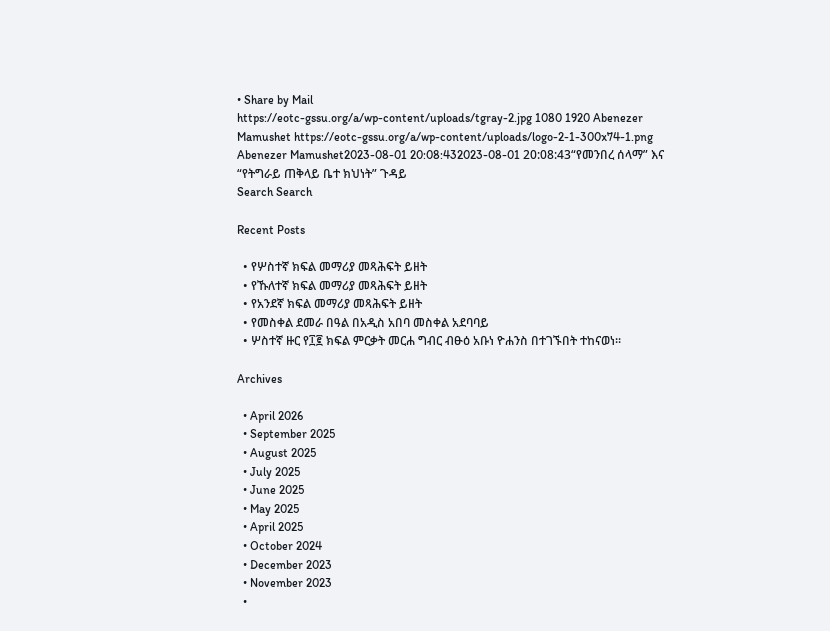• Share by Mail
https://eotc-gssu.org/a/wp-content/uploads/tgray-2.jpg 1080 1920 Abenezer Mamushet https://eotc-gssu.org/a/wp-content/uploads/logo-2-1-300x74-1.png Abenezer Mamushet2023-08-01 20:08:432023-08-01 20:08:43“የመንበረ ሰላማ” እና “የትግራይ ጠቅላይ ቤተ ክህነት” ጉዳይ
Search Search

Recent Posts

  • የሦስተኛ ክፍል መማሪያ መጻሕፍት ይዘት
  • የኹለተኛ ክፍል መማሪያ መጻሕፍት ይዘት
  • የአንደኛ ክፍል መማሪያ መጻሕፍት ይዘት
  • የመስቀል ደመራ በዓል በአዲስ አበባ መስቀል አደባባይ
  • ሦስተኛ ዙር የ፲፪ ክፍል ምርቃት መርሐ ግብር ብፁዕ አቡነ ዮሐንስ በተገኙበት ተከናወነ።

Archives

  • April 2026
  • September 2025
  • August 2025
  • July 2025
  • June 2025
  • May 2025
  • April 2025
  • October 2024
  • December 2023
  • November 2023
  •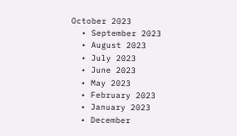October 2023
  • September 2023
  • August 2023
  • July 2023
  • June 2023
  • May 2023
  • February 2023
  • January 2023
  • December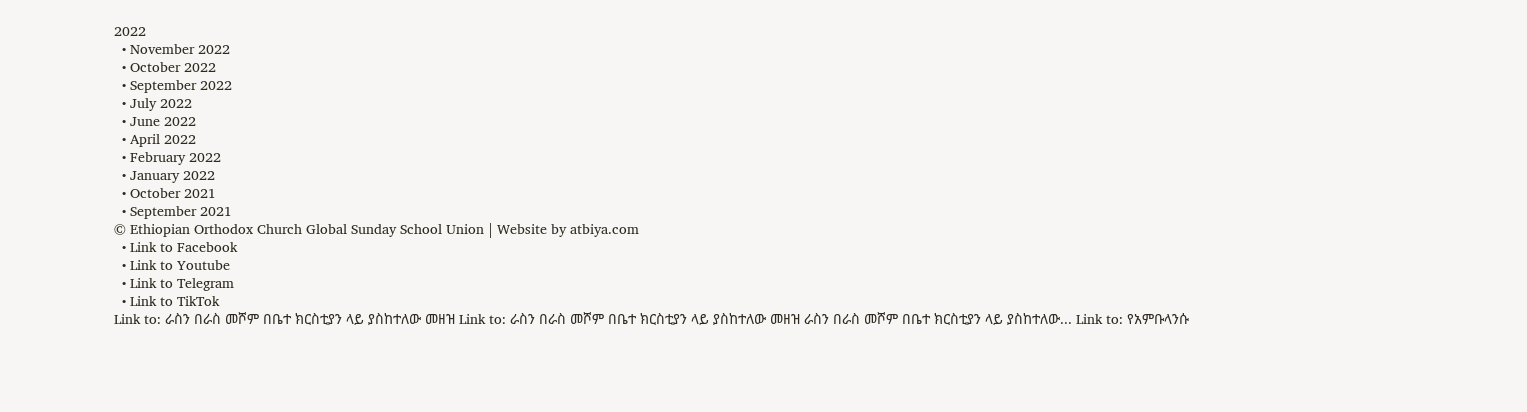2022
  • November 2022
  • October 2022
  • September 2022
  • July 2022
  • June 2022
  • April 2022
  • February 2022
  • January 2022
  • October 2021
  • September 2021
© Ethiopian Orthodox Church Global Sunday School Union | Website by atbiya.com
  • Link to Facebook
  • Link to Youtube
  • Link to Telegram
  • Link to TikTok
Link to: ራስን በራስ መሾም በቤተ ክርስቲያን ላይ ያስከተለው መዘዝ Link to: ራስን በራስ መሾም በቤተ ክርስቲያን ላይ ያስከተለው መዘዝ ራስን በራስ መሾም በቤተ ክርስቲያን ላይ ያስከተለው... Link to: የአምቡላንሱ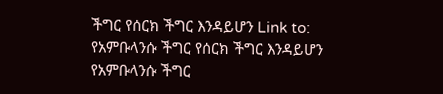ችግር የሰርክ ችግር እንዳይሆን Link to: የአምቡላንሱ ችግር የሰርክ ችግር እንዳይሆን የአምቡላንሱ ችግር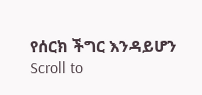የሰርክ ችግር እንዳይሆን
Scroll to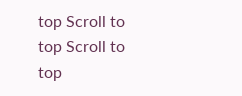top Scroll to top Scroll to top